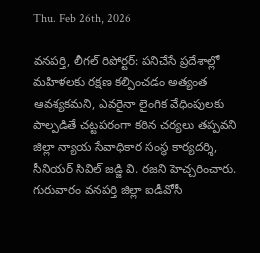Thu. Feb 26th, 2026

వనపర్తి, లీగల్ రిపోర్టర్: పనిచేసే ప్రదేశాల్లో మహిళలకు రక్షణ కల్పించడం అత్యంత ఆవశ్యకమని, ఎవరైనా లైంగిక వేధింపులకు పాల్పడితే చట్టపరంగా కఠిన చర్యలు తప్పవని జిల్లా న్యాయ సేవాధికార సంస్థ కార్యదర్శి, సీనియర్ సివిల్ జడ్జి వి. రజని హెచ్చరించారు. గురువారం వనపర్తి జిల్లా ఐడీవోసీ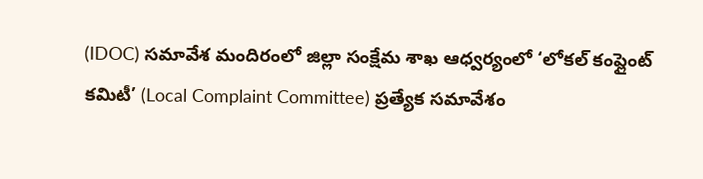(IDOC) సమావేశ మందిరంలో జిల్లా సంక్షేమ శాఖ ఆధ్వర్యంలో ‘లోకల్ కంప్లైంట్ కమిటీ’ (Local Complaint Committee) ప్రత్యేక సమావేశం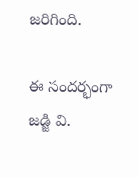జరిగింది.

ఈ సందర్భంగా జడ్జి వి.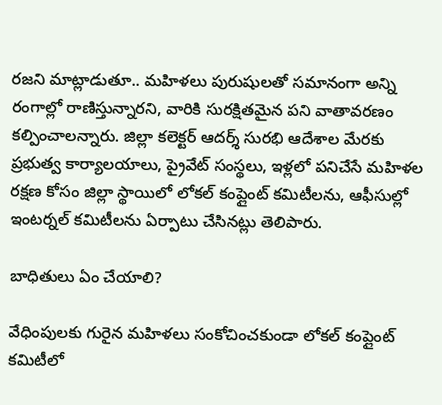రజని మాట్లాడుతూ.. మహిళలు పురుషులతో సమానంగా అన్ని రంగాల్లో రాణిస్తున్నారని, వారికి సురక్షితమైన పని వాతావరణం కల్పించాలన్నారు. జిల్లా కలెక్టర్ ఆదర్శ్ సురభి ఆదేశాల మేరకు ప్రభుత్వ కార్యాలయాలు, ప్రైవేట్ సంస్థలు, ఇళ్లలో పనిచేసే మహిళల రక్షణ కోసం జిల్లా స్థాయిలో లోకల్ కంప్లైంట్ కమిటీలను, ఆఫీసుల్లో ఇంటర్నల్ కమిటీలను ఏర్పాటు చేసినట్లు తెలిపారు.

బాధితులు ఏం చేయాలి?

వేధింపులకు గురైన మహిళలు సంకోచించకుండా లోకల్ కంప్లైంట్ కమిటీలో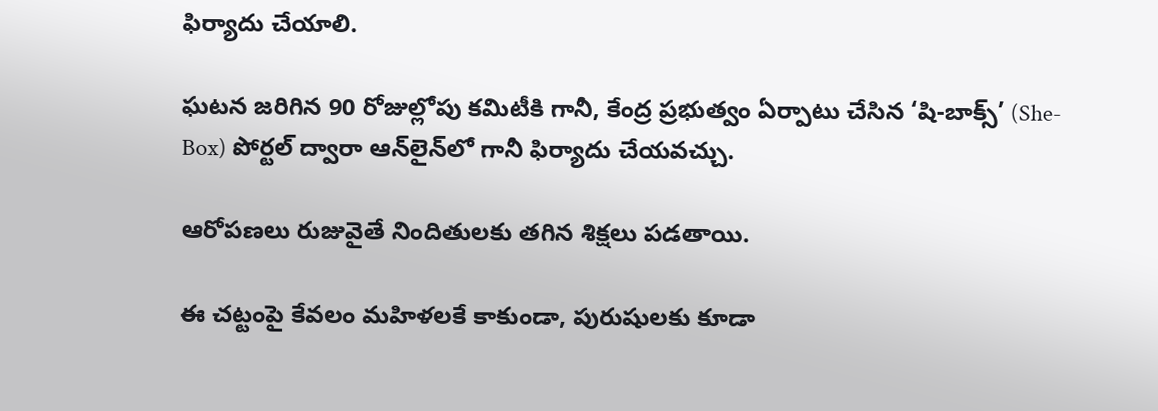ఫిర్యాదు చేయాలి.

ఘటన జరిగిన 90 రోజుల్లోపు కమిటీకి గానీ, కేంద్ర ప్రభుత్వం ఏర్పాటు చేసిన ‘షి-బాక్స్’ (She-Box) పోర్టల్ ద్వారా ఆన్‌లైన్‌లో గానీ ఫిర్యాదు చేయవచ్చు.

ఆరోపణలు రుజువైతే నిందితులకు తగిన శిక్షలు పడతాయి.

ఈ చట్టంపై కేవలం మహిళలకే కాకుండా, పురుషులకు కూడా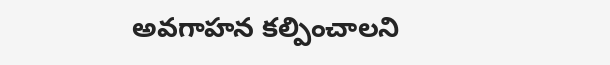అవగాహన కల్పించాలని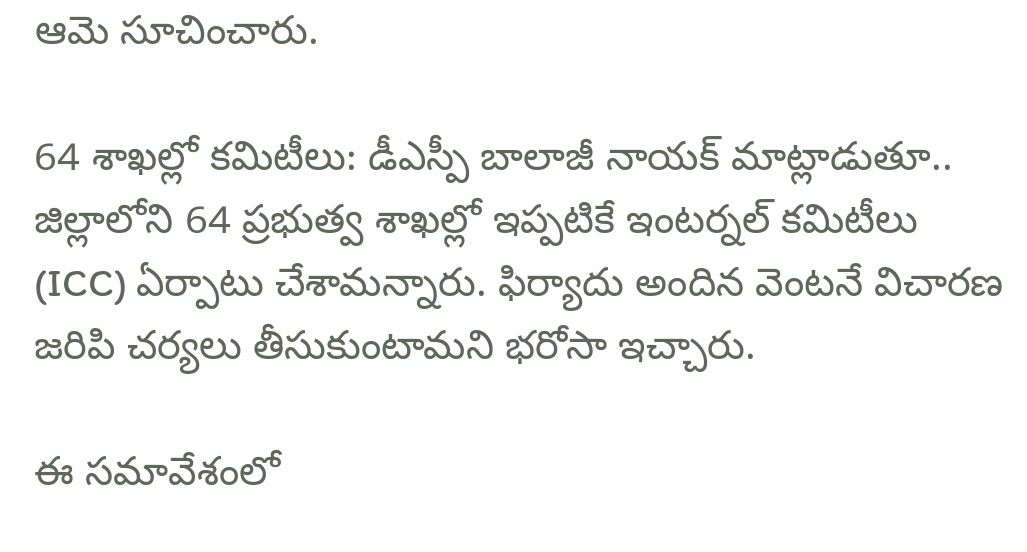ఆమె సూచించారు.

64 శాఖల్లో కమిటీలు: డీఎస్పీ బాలాజీ నాయక్ మాట్లాడుతూ.. జిల్లాలోని 64 ప్రభుత్వ శాఖల్లో ఇప్పటికే ఇంటర్నల్ కమిటీలు (ICC) ఏర్పాటు చేశామన్నారు. ఫిర్యాదు అందిన వెంటనే విచారణ జరిపి చర్యలు తీసుకుంటామని భరోసా ఇచ్చారు.

ఈ సమావేశంలో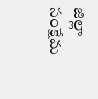జిల్లా సంక్షేమ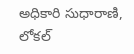అధికారి సుధారాణి, లోకల్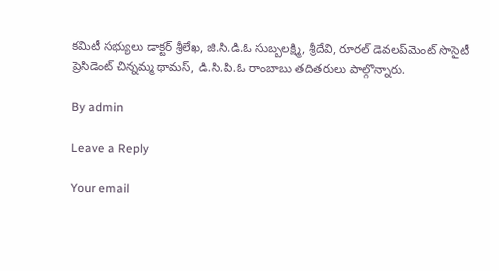కమిటీ సభ్యులు డాక్టర్ శ్రీలేఖ, జి.సి.డి.ఓ సుబ్బలక్ష్మి, శ్రీదేవి, రూరల్ డెవలప్‌మెంట్ సొసైటీ ప్రెసిడెంట్ చిన్నమ్మ థామస్, డి.సి.పి.ఓ రాంబాబు తదితరులు పాల్గొన్నారు.

By admin

Leave a Reply

Your email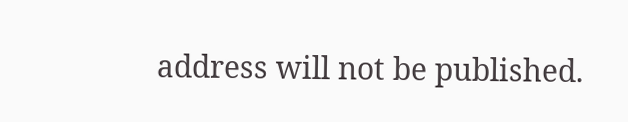address will not be published.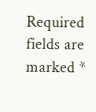Required fields are marked *